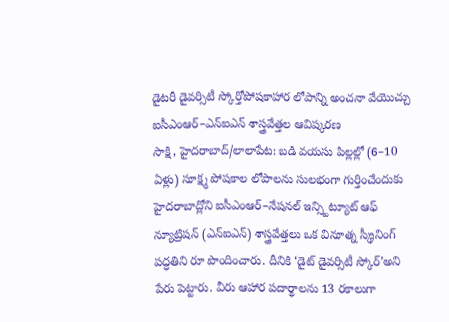డైటరీ డైవర్సిటీ స్కోర్తోపోషకాహార లోపాన్ని అంచనా వేయొచ్చు
ఐసీఎంఆర్–ఎన్ఐఎన్ శాస్త్రవేత్తల ఆవిష్కరణ
సాక్షి, హైదరాబాద్/లాలాపేట: బడి వయసు పిల్లల్లో (6–10 ఏళ్లు) సూక్ష్మ పోషకాల లోపాలను సులభంగా గుర్తించేందుకు హైదరాబాద్లోని ఐసీఎంఆర్–నేషనల్ ఇన్స్టిట్యూట్ ఆఫ్ న్యూట్రిషన్ (ఎన్ఐఎన్) శాస్త్రవేత్తలు ఒక వినూత్న స్క్రీనింగ్ పద్ధతిని రూ పొందించారు. దీనికి ‘డైట్ డైవర్సిటీ స్కోర్’అని పేరు పెట్టారు. వీరు ఆహార పదార్థాలను 13 రకాలుగా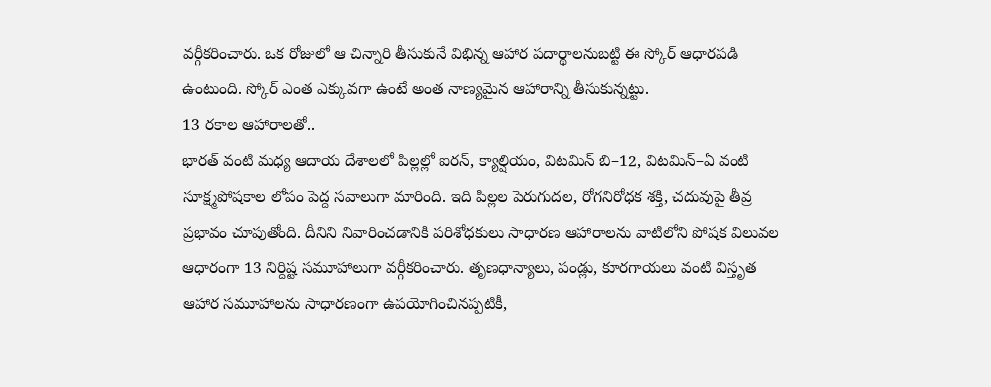వర్గీకరించారు. ఒక రోజులో ఆ చిన్నారి తీసుకునే విభిన్న ఆహార పదార్థాలనుబట్టి ఈ స్కోర్ ఆధారపడి ఉంటుంది. స్కోర్ ఎంత ఎక్కువగా ఉంటే అంత నాణ్యమైన ఆహారాన్ని తీసుకున్నట్టు.
13 రకాల ఆహారాలతో..
భారత్ వంటి మధ్య ఆదాయ దేశాలలో పిల్లల్లో ఐరన్, క్యాల్షియం, విటమిన్ బి–12, విటమిన్–ఏ వంటి సూక్ష్మపోషకాల లోపం పెద్ద సవాలుగా మారింది. ఇది పిల్లల పెరుగుదల, రోగనిరోధక శక్తి, చదువుపై తీవ్ర ప్రభావం చూపుతోంది. దీనిని నివారించడానికి పరిశోధకులు సాధారణ ఆహారాలను వాటిలోని పోషక విలువల ఆధారంగా 13 నిర్దిష్ట సమూహాలుగా వర్గీకరించారు. తృణధాన్యాలు, పండ్లు, కూరగాయలు వంటి విస్తృత ఆహార సమూహాలను సాధారణంగా ఉపయోగించినప్పటికీ,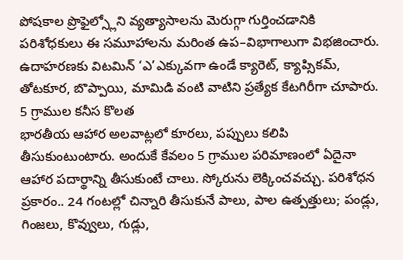పోషకాల ప్రొఫైల్స్లోని వ్యత్యాసాలను మెరుగ్గా గుర్తించడానికి పరిశోధకులు ఈ సమూహాలను మరింత ఉప–విభాగాలుగా విభజించారు. ఉదాహరణకు విటమిన్ ‘ఎ’ఎక్కువగా ఉండే క్యారెట్, క్యాప్సికమ్, తోటకూర, బొప్పాయి, మామిడి వంటి వాటిని ప్రత్యేక కేటగిరీగా చూపారు.
5 గ్రాముల కనీస కొలత
భారతీయ ఆహార అలవాట్లలో కూరలు, పప్పులు కలిపి తీసుకుంటుంటారు. అందుకే కేవలం 5 గ్రాముల పరిమాణంలో ఏదైనా ఆహార పదార్థాన్ని తీసుకుంటే చాలు. స్కోరును లెక్కించవచ్చు. పరిశోధన ప్రకారం.. 24 గంటల్లో చిన్నారి తీసుకునే పాలు, పాల ఉత్పత్తులు; పండ్లు, గింజలు, కొవ్వులు, గుడ్లు,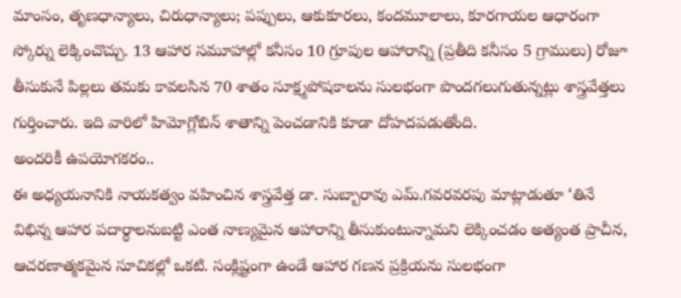మాంసం, తృణధాన్యాలు, చిరుధాన్యాలు; పప్పులు, ఆకుకూరలు, కందమూలాలు, కూరగాయల ఆధారంగా స్కోర్ను లెక్కించొచ్చు. 13 ఆహార సమూహాల్లో కనీసం 10 గ్రూపుల ఆహారాన్ని (ప్రతీది కనీసం 5 గ్రాములు) రోజూ తీసుకునే పిల్లలు తమకు కావలసిన 70 శాతం సూక్ష్మపోషకాలను సులభంగా పొందగలుగుతున్నట్లు శాస్త్రవేత్తలు గుర్తించారు. ఇది వారిలో హిమోగ్లోబిన్ శాతాన్ని పెంచడానికి కూడా దోహదపడుతోంది.
అందరికీ ఉపయోగకరం..
ఈ అధ్యయనానికి నాయకత్వం వహించిన శాస్త్రవేత్త డా. సుబ్బారావు ఎమ్.గవరవరపు మాట్లాడుతూ ‘తినే విభిన్న ఆహార పదార్థాలనుబట్టి ఎంత నాణ్యమైన ఆహారాన్ని తీసుకుంటున్నామని లెక్కించడం అత్యంత ప్రాచీన, ఆచరణాత్మకమైన సూచికల్లో ఒకటి. సంక్లిష్టంగా ఉండే ఆహార గణన ప్రక్రియను సులభంగా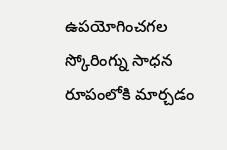ఉపయోగించగల స్కోరింగ్ను సాధన రూపంలోకి మార్చడం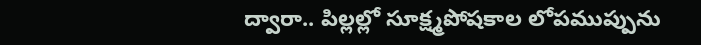ద్వారా.. పిల్లల్లో సూక్ష్మపోషకాల లోపముప్పును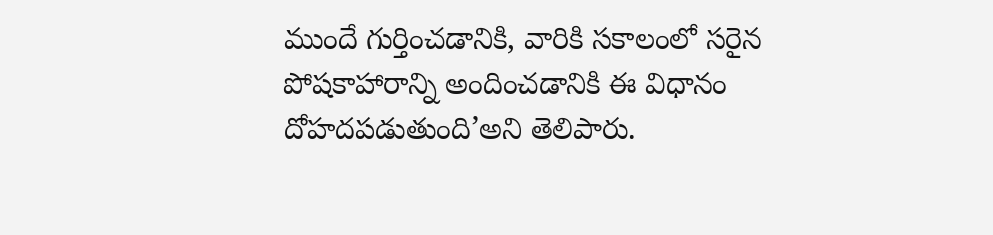ముందే గుర్తించడానికి, వారికి సకాలంలో సరైన పోషకాహారాన్ని అందించడానికి ఈ విధానం దోహదపడుతుంది’అని తెలిపారు.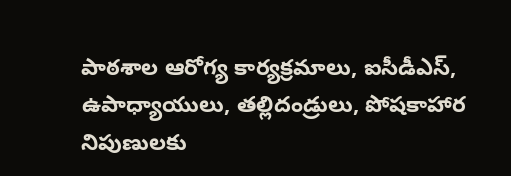పాఠశాల ఆరోగ్య కార్యక్రమాలు, ఐసీడీఎస్, ఉపాధ్యాయులు, తల్లిదండ్రులు, పోషకాహార నిపుణులకు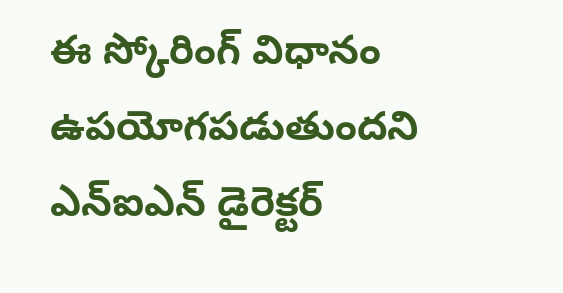ఈ స్కోరింగ్ విధానం ఉపయోగపడుతుందని ఎన్ఐఎన్ డైరెక్టర్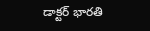డాక్టర్ భారతి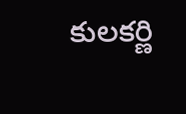కులకర్ణి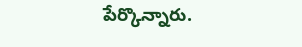పేర్కొన్నారు.